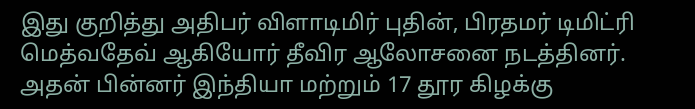இது குறித்து அதிபர் விளாடிமிர் புதின், பிரதமர் டிமிட்ரி மெத்வதேவ் ஆகியோர் தீவிர ஆலோசனை நடத்தினர்.
அதன் பின்னர் இந்தியா மற்றும் 17 தூர கிழக்கு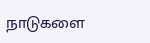நாடுகளை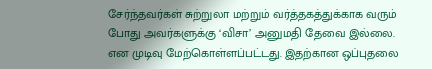சேர்ந்தவர்கள் சுற்றுலா மற்றும் வர்த்தகத்துக்காக வரும் போது அவர்களுக்கு ‘விசா’ அனுமதி தேவை இல்லை. என முடிவு மேற்கொள்ளப்பட்டது. இதற்கான ஒப்புதலை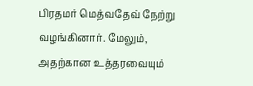பிரதமர் மெத்வதேவ் நேற்று வழங்கினார். மேலும், அதற்கான உத்தரவையும்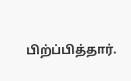பிற்ப்பித்தார்.